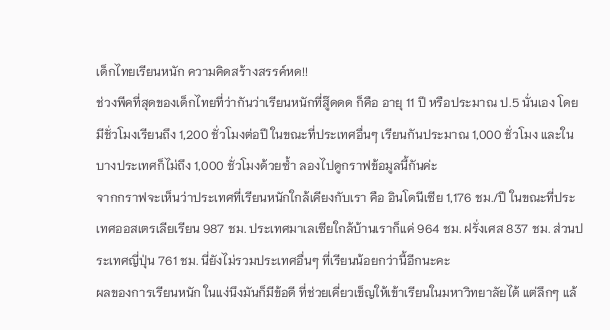เด็กไทยเรียนหนัก ความคิดสร้างสรรค์หด!!
ช่วงพีคที่สุดของเด็กไทยที่ว่ากันว่าเรียนหนักที่สู๊ดดด ก็คือ อายุ 11 ปี หรือประมาณ ป.5 นั่นเอง โดยมีชั่วโมงเรียนถึง 1,200 ชั่วโมงต่อปี ในขณะที่ประเทศอื่นๆ เรียนกันประมาณ 1,000 ชั่วโมง และในบางประเทศก็ไม่ถึง 1,000 ชั่วโมงด้วยซ้ำ ลองไปดูกราฟข้อมูลนี้กันค่ะ
จากกราฟจะเห็นว่าประเทศที่เรียนหนักใกล้เคียงกับเรา คือ อินโดนีเซีย 1,176 ชม./ปี ในขณะที่ประเทศออสเตรเลียเรียน 987 ชม. ประเทศมาเลเซียใกล้บ้านเราก็แค่ 964 ชม. ฝรั่งเศส 837 ชม. ส่วนประเทศญี่ปุ่น 761 ชม. นี่ยังไม่รวมประเทศอื่นๆ ที่เรียนน้อยกว่านี้อีกนะคะ
ผลของการเรียนหนัก ในแง่นึงมันก็มีข้อดี ที่ช่วยเคี่ยวเข็ญให้เข้าเรียนในมหาวิทยาลัยได้ แต่ลึกๆ แล้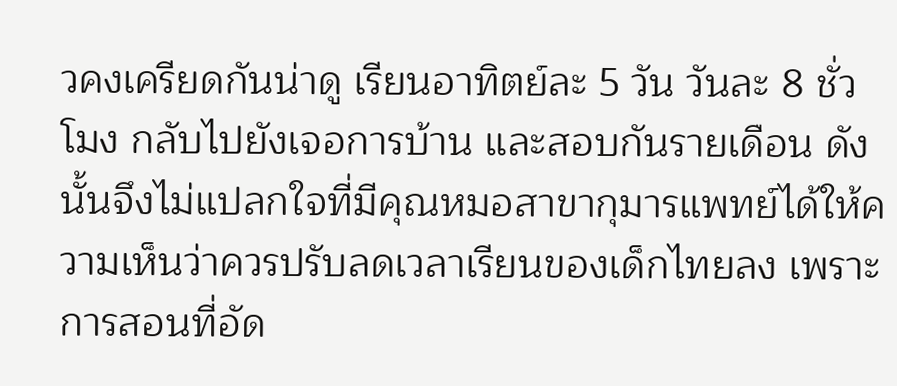วคงเครียดกันน่าดู เรียนอาทิตย์ละ 5 วัน วันละ 8 ชั่วโมง กลับไปยังเจอการบ้าน และสอบกันรายเดือน ดังนั้นจึงไม่แปลกใจที่มีคุณหมอสาขากุมารแพทย์ได้ให้ความเห็นว่าควรปรับลดเวลาเรียนของเด็กไทยลง เพราะการสอนที่อัด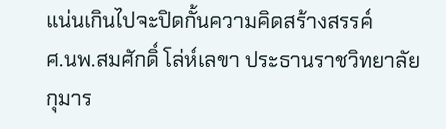แน่นเกินไปจะปิดกั้นความคิดสร้างสรรค์
ศ.นพ.สมศักดิ์ โล่ห์เลขา ประธานราชวิทยาลัยกุมาร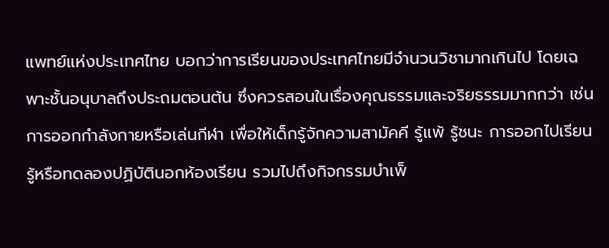แพทย์แห่งประเทศไทย บอกว่าการเรียนของประเทศไทยมีจำนวนวิชามากเกินไป โดยเฉพาะชั้นอนุบาลถึงประถมตอนต้น ซึ่งควรสอนในเรื่องคุณธรรมและจริยธรรมมากกว่า เช่น การออกกำลังกายหรือเล่นกีฬา เพื่อให้เด็กรู้จักความสามัคคี รู้แพ้ รู้ชนะ การออกไปเรียนรู้หรือทดลองปฏิบัตินอกห้องเรียน รวมไปถึงกิจกรรมบำเพ็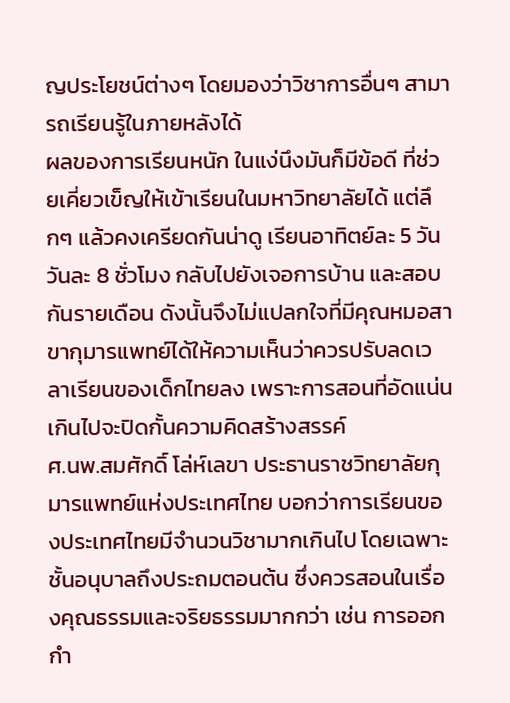ญประโยชน์ต่างๆ โดยมองว่าวิชาการอื่นๆ สามารถเรียนรู้ในภายหลังได้
ผลของการเรียนหนัก ในแง่นึงมันก็มีข้อดี ที่ช่วยเคี่ยวเข็ญให้เข้าเรียนในมหาวิทยาลัยได้ แต่ลึกๆ แล้วคงเครียดกันน่าดู เรียนอาทิตย์ละ 5 วัน วันละ 8 ชั่วโมง กลับไปยังเจอการบ้าน และสอบกันรายเดือน ดังนั้นจึงไม่แปลกใจที่มีคุณหมอสาขากุมารแพทย์ได้ให้ความเห็นว่าควรปรับลดเวลาเรียนของเด็กไทยลง เพราะการสอนที่อัดแน่นเกินไปจะปิดกั้นความคิดสร้างสรรค์
ศ.นพ.สมศักดิ์ โล่ห์เลขา ประธานราชวิทยาลัยกุมารแพทย์แห่งประเทศไทย บอกว่าการเรียนของประเทศไทยมีจำนวนวิชามากเกินไป โดยเฉพาะชั้นอนุบาลถึงประถมตอนต้น ซึ่งควรสอนในเรื่องคุณธรรมและจริยธรรมมากกว่า เช่น การออกกำ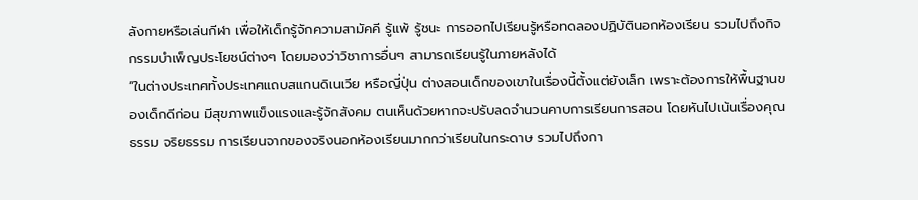ลังกายหรือเล่นกีฬา เพื่อให้เด็กรู้จักความสามัคคี รู้แพ้ รู้ชนะ การออกไปเรียนรู้หรือทดลองปฏิบัตินอกห้องเรียน รวมไปถึงกิจกรรมบำเพ็ญประโยชน์ต่างๆ โดยมองว่าวิชาการอื่นๆ สามารถเรียนรู้ในภายหลังได้
“ในต่างประเทศทั้งประเทศแถบสแกนดิเนเวีย หรือญี่ปุ่น ต่างสอนเด็กของเขาในเรื่องนี้ตั้งแต่ยังเล็ก เพราะต้องการให้พื้นฐานของเด็กดีก่อน มีสุขภาพแข็งแรงและรู้จักสังคม ตนเห็นด้วยหากจะปรับลดจำนวนคาบการเรียนการสอน โดยหันไปเน้นเรื่องคุณธรรม จริยธรรม การเรียนจากของจริงนอกห้องเรียนมากกว่าเรียนในกระดาษ รวมไปถึงกา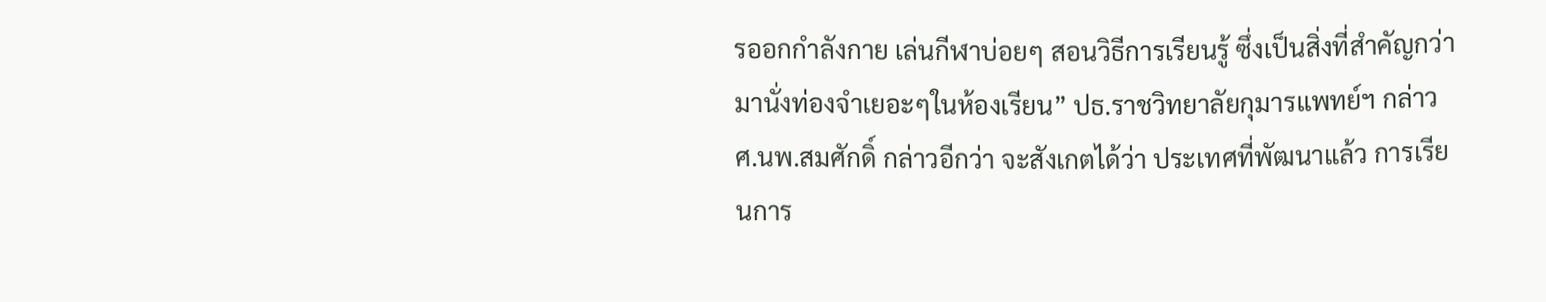รออกกำลังกาย เล่นกีฬาบ่อยๆ สอนวิธีการเรียนรู้ ซึ่งเป็นสิ่งที่สำคัญกว่ามานั่งท่องจำเยอะๆในห้องเรียน” ปธ.ราชวิทยาลัยกุมารแพทย์ฯ กล่าว
ศ.นพ.สมศักดิ์ กล่าวอีกว่า จะสังเกตได้ว่า ประเทศที่พัฒนาแล้ว การเรียนการ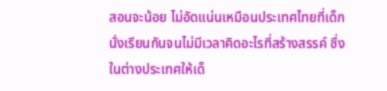สอนจะน้อย ไม่อัดแน่นเหมือนประเทศไทยที่เด็กนั่งเรียนกันจนไม่มีเวลาคิดอะไรที่สร้างสรรค์ ซึ่งในต่างประเทศให้เด็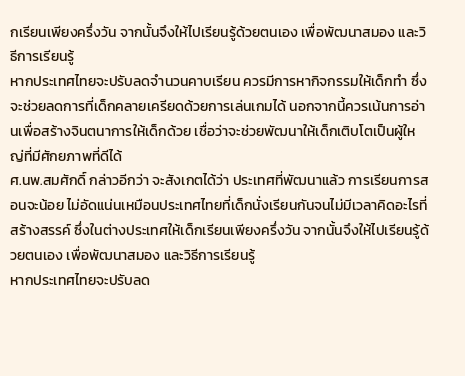กเรียนเพียงครึ่งวัน จากนั้นจึงให้ไปเรียนรู้ด้วยตนเอง เพื่อพัฒนาสมอง และวิธีการเรียนรู้
หากประเทศไทยจะปรับลดจำนวนคาบเรียน ควรมีการหากิจกรรมให้เด็กทำ ซึ่งจะช่วยลดการที่เด็กคลายเครียดด้วยการเล่นเกมได้ นอกจากนี้ควรเน้นการอ่านเพื่อสร้างจินตนาการให้เด็กด้วย เชื่อว่าจะช่วยพัฒนาให้เด็กเติบโตเป็นผู้ใหญ่ที่มีศักยภาพที่ดีได้
ศ.นพ.สมศักดิ์ กล่าวอีกว่า จะสังเกตได้ว่า ประเทศที่พัฒนาแล้ว การเรียนการสอนจะน้อย ไม่อัดแน่นเหมือนประเทศไทยที่เด็กนั่งเรียนกันจนไม่มีเวลาคิดอะไรที่สร้างสรรค์ ซึ่งในต่างประเทศให้เด็กเรียนเพียงครึ่งวัน จากนั้นจึงให้ไปเรียนรู้ด้วยตนเอง เพื่อพัฒนาสมอง และวิธีการเรียนรู้
หากประเทศไทยจะปรับลด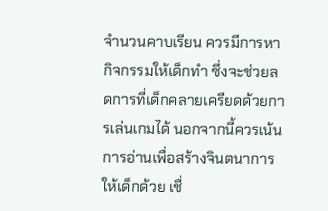จำนวนคาบเรียน ควรมีการหากิจกรรมให้เด็กทำ ซึ่งจะช่วยลดการที่เด็กคลายเครียดด้วยการเล่นเกมได้ นอกจากนี้ควรเน้นการอ่านเพื่อสร้างจินตนาการให้เด็กด้วย เชื่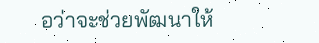อว่าจะช่วยพัฒนาให้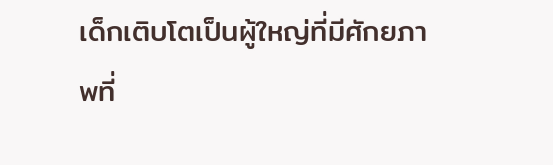เด็กเติบโตเป็นผู้ใหญ่ที่มีศักยภาพที่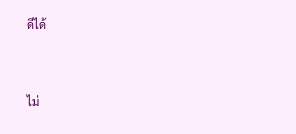ดีได้


ไม่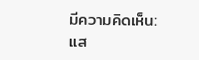มีความคิดเห็น:
แส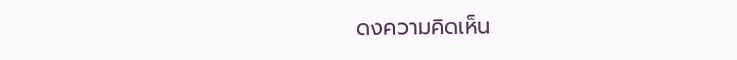ดงความคิดเห็น